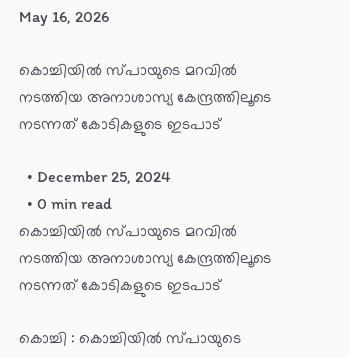May 16, 2026

കൊച്ചിയിൽ സ്പായുടെ മറവിൽ നടത്തിയ അനാശാസ്യ കേന്ദ്രത്തിലൂടെ നടന്നത് കോടികളുടെ ഇടപാട്

  • December 25, 2024
  • 0 min read
കൊച്ചിയിൽ സ്പായുടെ മറവിൽ നടത്തിയ അനാശാസ്യ കേന്ദ്രത്തിലൂടെ നടന്നത് കോടികളുടെ ഇടപാട്

കൊച്ചി : കൊച്ചിയിൽ സ്പായുടെ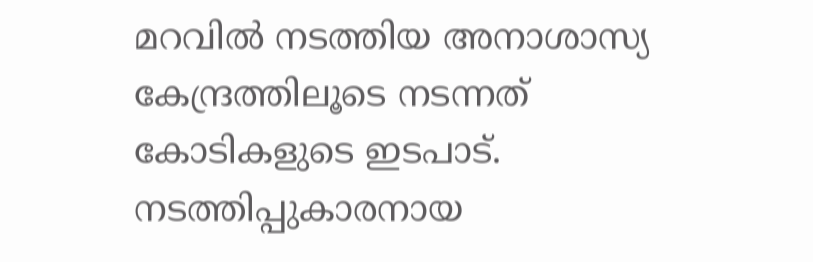മറവിൽ നടത്തിയ അനാശാസ്യ കേന്ദ്രത്തിലൂടെ നടന്നത് കോടികളുടെ ഇടപാട്. നടത്തിപ്പുകാരനായ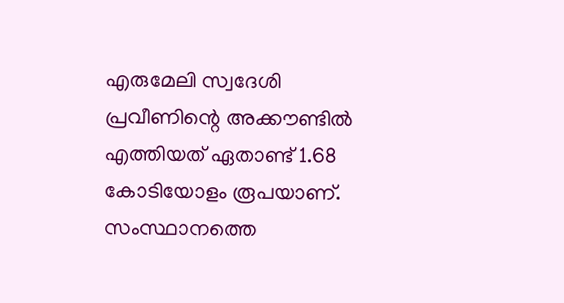എരുമേലി സ്വദേശി പ്രവീണിന്റെ അക്കൗണ്ടിൽ എത്തിയത് ഏതാണ്ട് 1.68 കോടിയോളം രൂപയാണ്. സംസ്ഥാനത്തെ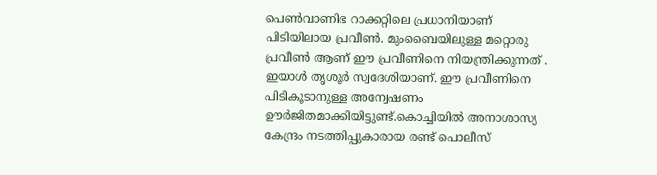പെൺവാണിഭ റാക്കറ്റിലെ പ്രധാനിയാണ് പിടിയിലായ പ്രവീൺ. മുംബൈയിലുള്ള മറ്റൊരു പ്രവീൺ ആണ് ഈ പ്രവീണിനെ നിയന്ത്രിക്കുന്നത് . ഇയാൾ തൃശൂർ സ്വദേശിയാണ്. ഈ പ്രവീണിനെ പിടികൂടാനുള്ള അന്വേഷണം ഊർജിതമാക്കിയിട്ടുണ്ട്.കൊച്ചിയില്‍ അനാശാസ്യ കേന്ദ്രം നടത്തിപ്പുകാരായ രണ്ട് പൊലീസ്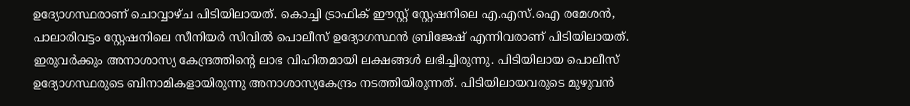ഉദ്യോഗസ്ഥരാണ് ചൊവ്വാഴ്ച പിടിയിലായത്. കൊച്ചി ട്രാഫിക് ഈസ്റ്റ് സ്റ്റേഷനിലെ എ.എസ്.ഐ രമേശന്‍, പാലാരിവട്ടം സ്റ്റേഷനിലെ സീനിയര്‍ സിവില്‍ പൊലീസ് ഉദ്യോഗസ്ഥന്‍ ബ്രിജേഷ് എന്നിവരാണ് പിടിയിലായത്. ഇരുവര്‍ക്കും അനാശാസ്യ കേന്ദ്രത്തിന്‍റെ ലാഭ വിഹിതമായി ലക്ഷങ്ങള്‍ ലഭിച്ചിരുന്നു. പിടിയിലായ പൊലീസ് ഉദ്യോഗസ്ഥരുടെ ബിനാമികളായിരുന്നു അനാശാസ്യകേന്ദ്രം നടത്തിയിരുന്നത്. പിടിയിലായവരുടെ മുഴുവന്‍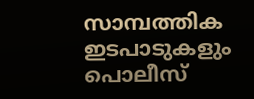സാമ്പത്തിക ഇടപാടുകളും പൊലീസ്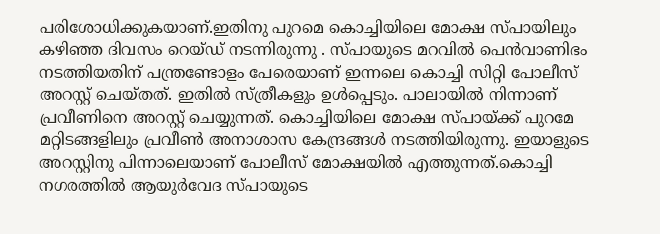പരിശോധിക്കുകയാണ്.ഇതിനു പുറമെ കൊച്ചിയിലെ മോക്ഷ സ്പായിലും കഴിഞ്ഞ ദിവസം റെയ്ഡ് നടന്നിരുന്നു . സ്പായുടെ മറവിൽ പെൻവാണിഭം നടത്തിയതിന് പന്ത്രണ്ടോളം പേരെയാണ് ഇന്നലെ കൊച്ചി സിറ്റി പോലീസ് അറസ്റ്റ് ചെയ്തത്. ഇതിൽ സ്ത്രീകളും ഉൾപ്പെടും. പാലായിൽ നിന്നാണ് പ്രവീണിനെ അറസ്റ്റ് ചെയ്യുന്നത്. കൊച്ചിയിലെ മോക്ഷ സ്പായ്ക്ക് പുറമേ മറ്റിടങ്ങളിലും പ്രവീൺ അനാശാസ കേന്ദ്രങ്ങൾ നടത്തിയിരുന്നു. ഇയാളുടെ അറസ്റ്റിനു പിന്നാലെയാണ് പോലീസ് മോക്ഷയിൽ എത്തുന്നത്.കൊച്ചി നഗരത്തിൽ ആയുർവേദ സ്പായുടെ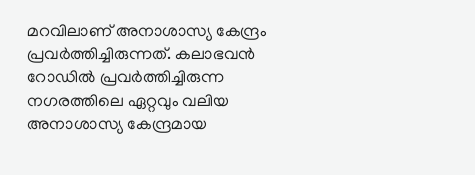മറവിലാണ് അനാശാസ്യ കേന്ദ്രം പ്രവർത്തിച്ചിരുന്നത്. കലാഭവൻ റോഡിൽ പ്രവർത്തിച്ചിരുന്ന നഗരത്തിലെ ഏറ്റവും വലിയ അനാശാസ്യ കേന്ദ്രമായ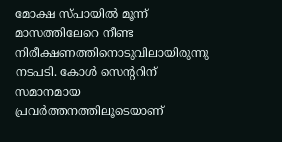മോക്ഷ സ്പായിൽ മൂന്ന് മാസത്തിലേറെ നീണ്ട നിരീക്ഷണത്തിനൊടുവിലായിരുന്നു നടപടി. കോൾ സെന്ററിന് സമാനമായ പ്രവർത്തനത്തിലൂടെയാണ്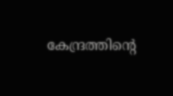കേന്ദ്രത്തിന്റെ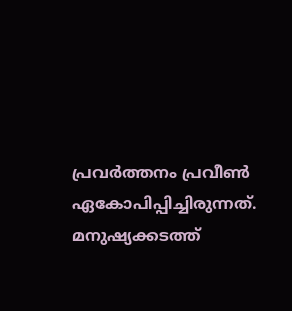പ്രവർത്തനം പ്രവീൺ ഏകോപിപ്പിച്ചിരുന്നത്. മനുഷ്യക്കടത്ത്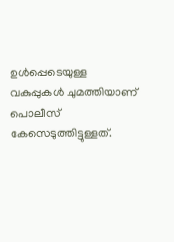ഉൾപ്പെടെയുള്ള വകുപ്പുകൾ ചുമത്തിയാണ് പൊലീസ് കേസെടുത്തിട്ടുള്ളത്.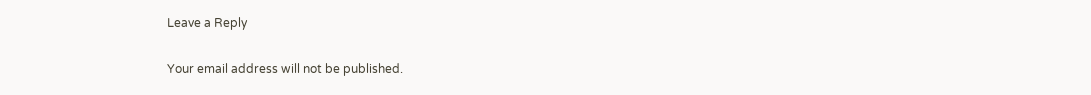Leave a Reply

Your email address will not be published.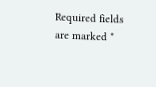Required fields are marked *